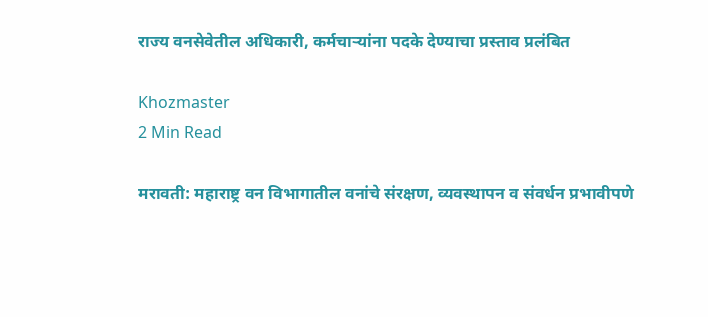राज्य वनसेवेतील अधिकारी, कर्मचाऱ्यांना पदके देण्याचा प्रस्ताव प्रलंबित

Khozmaster
2 Min Read

मरावती: महाराष्ट्र वन विभागातील वनांचे संरक्षण, व्यवस्थापन व संवर्धन प्रभावीपणे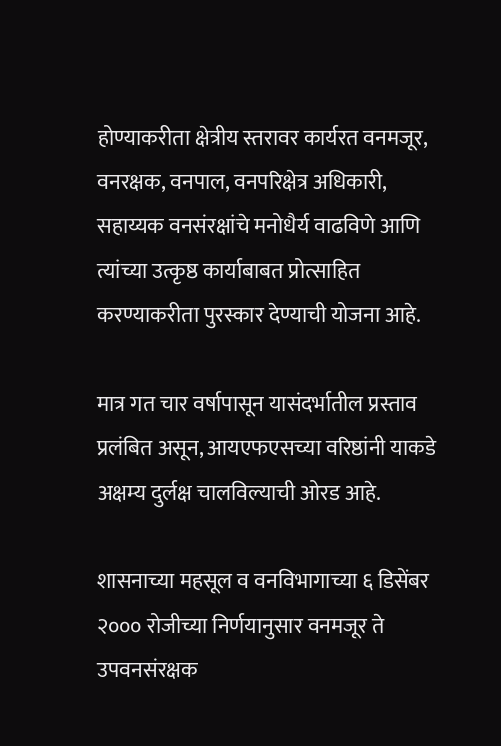होण्याकरीता क्षेत्रीय स्तरावर कार्यरत वनमजूर, वनरक्षक, वनपाल, वनपरिक्षेत्र अधिकारी, सहाय्यक वनसंरक्षांचे मनोधैर्य वाढविणे आणि त्यांच्या उत्कृष्ठ कार्याबाबत प्रोत्साहित करण्याकरीता पुरस्कार देण्याची योजना आहे.

मात्र गत चार वर्षापासून यासंदर्भातील प्रस्ताव प्रलंबित असून, आयएफएसच्या वरिष्ठांनी याकडे अक्षम्य दुर्लक्ष चालविल्याची ओरड आहे.

शासनाच्या महसूल व वनविभागाच्या ६ डिसेंबर २००० रोजीच्या निर्णयानुसार वनमजूर ते उपवनसंरक्षक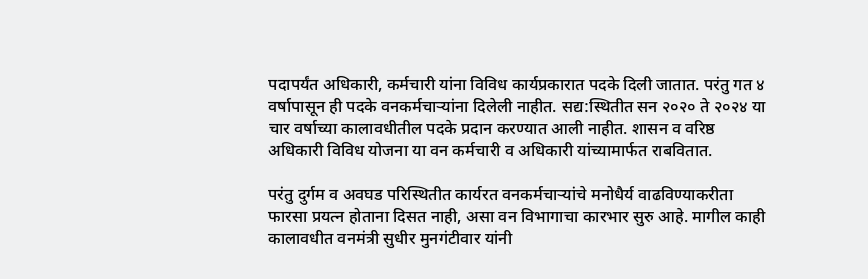पदापर्यंत अधिकारी, कर्मचारी यांना विविध कार्यप्रकारात पदके दिली जातात. परंतु गत ४ वर्षापासून ही पदके वनकर्मचाऱ्यांना दिलेली नाहीत. सद्य:स्थितीत सन २०२० ते २०२४ या चार वर्षाच्या कालावधीतील पदके प्रदान करण्यात आली नाहीत. शासन व वरिष्ठ अधिकारी विविध योजना या वन कर्मचारी व अधिकारी यांच्यामार्फत राबवितात.

परंतु दुर्गम व अवघड परिस्थितीत कार्यरत वनकर्मचाऱ्यांचे मनोधैर्य वाढविण्याकरीता फारसा प्रयत्न होताना दिसत नाही, असा वन विभागाचा कारभार सुरु आहे. मागील काही कालावधीत वनमंत्री सुधीर मुनगंटीवार यांनी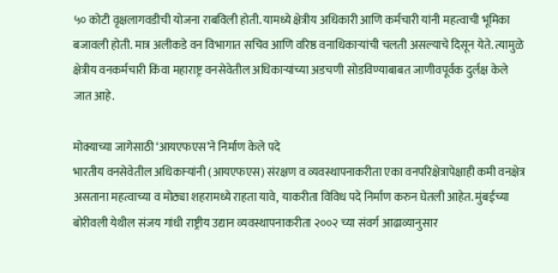५० कोटी वृक्षलागवडीची योजना राबविली होती. यामध्ये क्षेत्रीय अधिकारी आणि कर्मचारी यांनी महत्वाची भूमिका बजावली होती. मात्र अलीकडे वन विभागात सचिव आणि वरिष्ठ वनाधिकाऱ्यांची चलती असल्याचे दिसून येते. त्यामुळे क्षेत्रीय वनकर्मचारी किंवा महाराष्ट्र वनसेवेतील अधिकाऱ्यांच्या अडचणी सोडविण्याबाबत जाणीवपूर्वक दुर्लक्ष केले जात आहे.

मोक्याच्या जागेसाठी ‘आयएफएस’ने निर्माण केले पदे
भारतीय वनसेवेतील अधिकाऱ्यांनी (आयएफएस) संरक्षण व व्यवस्थापनाकरीता एका वनपरिक्षेत्रापेक्षाही कमी वनक्षेत्र असताना महत्वाच्या व मोठ्या शहरामध्ये राहता यावे, याकरीता विविध पदे निर्माण करुन घेतली आहेत. मुंबईच्या बोरीवली येथील संजय गांधी राष्ट्रीय उद्यान व्यवस्थापनाकरीता २००२ च्या संवर्ग आढाव्यानुसार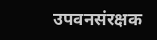उपवनसंरक्षक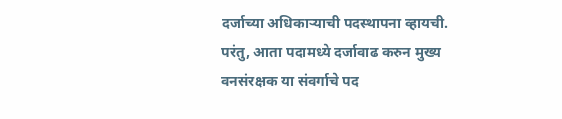दर्जाच्या अधिकाऱ्याची पदस्थापना व्हायची. परंतु, आता पदामध्ये दर्जावाढ करुन मुख्य वनसंरक्षक या संवर्गाचे पद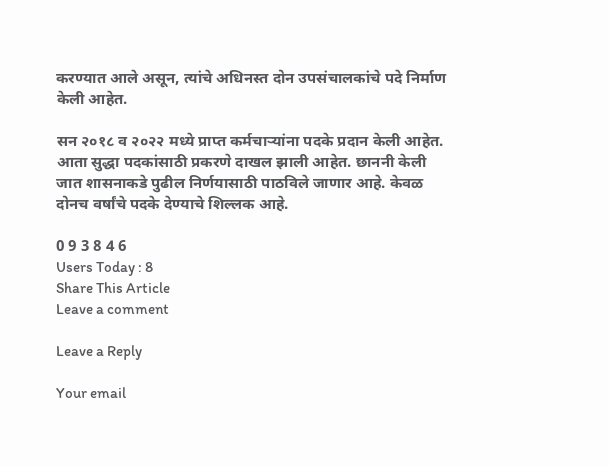करण्यात आले असून, त्यांचे अधिनस्त दोन उपसंचालकांचे पदे निर्माण केली आहेत.

सन २०१८ व २०२२ मध्ये प्राप्त कर्मचाऱ्यांना पदके प्रदान केली आहेत. आता सुद्धा पदकांसाठी प्रकरणे दाखल झाली आहेत. छाननी केली जात शासनाकडे पुढील निर्णयासाठी पाठविले जाणार आहे. केवळ दोनच वर्षांचे पदके देण्याचे शिल्लक आहे.

0 9 3 8 4 6
Users Today : 8
Share This Article
Leave a comment

Leave a Reply

Your email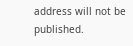address will not be published.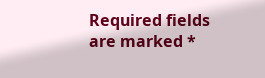Required fields are marked *